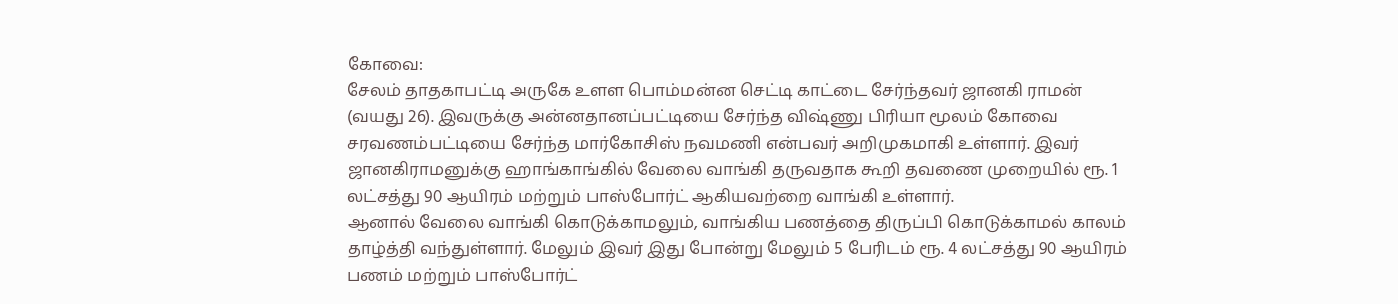கோவை:
சேலம் தாதகாபட்டி அருகே உளள பொம்மன்ன செட்டி காட்டை சேர்ந்தவர் ஜானகி ராமன் (வயது 26). இவருக்கு அன்னதானப்பட்டியை சேர்ந்த விஷ்ணு பிரியா மூலம் கோவை சரவணம்பட்டியை சேர்ந்த மார்கோசிஸ் நவமணி என்பவர் அறிமுகமாகி உள்ளார். இவர் ஜானகிராமனுக்கு ஹாங்காங்கில் வேலை வாங்கி தருவதாக கூறி தவணை முறையில் ரூ. 1 லட்சத்து 90 ஆயிரம் மற்றும் பாஸ்போர்ட் ஆகியவற்றை வாங்கி உள்ளார்.
ஆனால் வேலை வாங்கி கொடுக்காமலும், வாங்கிய பணத்தை திருப்பி கொடுக்காமல் காலம் தாழ்த்தி வந்துள்ளார். மேலும் இவர் இது போன்று மேலும் 5 பேரிடம் ரூ. 4 லட்சத்து 90 ஆயிரம் பணம் மற்றும் பாஸ்போர்ட்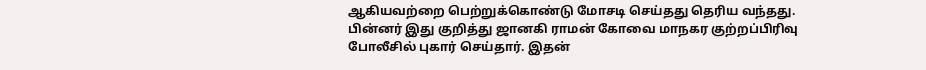ஆகியவற்றை பெற்றுக்கொண்டு மோசடி செய்தது தெரிய வந்தது.
பின்னர் இது குறித்து ஜானகி ராமன் கோவை மாநகர குற்றப்பிரிவு போலீசில் புகார் செய்தார். இதன்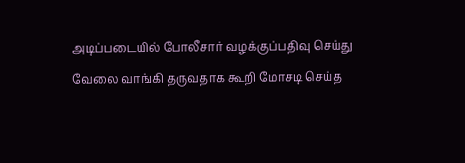அடிப்படையில் போலீசார் வழக்குப்பதிவு செய்து வேலை வாங்கி தருவதாக கூறி மோசடி செய்த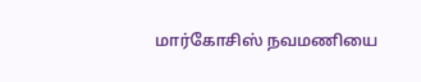மார்கோசிஸ் நவமணியை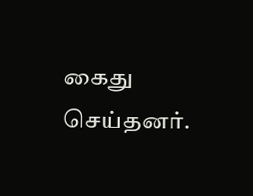கைது செய்தனர்.